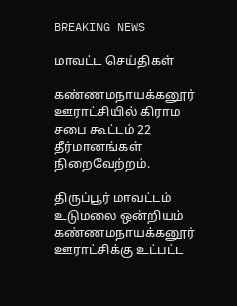BREAKING NEWS

மாவட்ட செய்திகள்

கண்ணமநாயக்கனூர் ஊராட்சியில் கிராம சபை கூட்டம் 22 தீர்மானங்கள் நிறைவேற்றம்.

திருப்பூர் மாவட்டம் உடுமலை ஒன்றியம் கண்ணமநாயக்கனூர் ஊராட்சிக்கு உட்பட்ட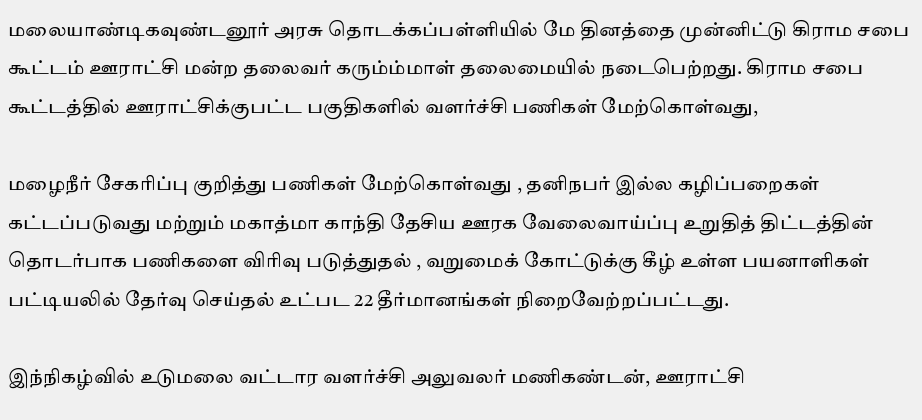மலையாண்டிகவுண்டனூர் அரசு தொடக்கப்பள்ளியில் மே தினத்தை முன்னிட்டு கிராம சபை கூட்டம் ஊராட்சி மன்ற தலைவர் கரும்ம்மாள் தலைமையில் நடைபெற்றது. கிராம சபை கூட்டத்தில் ஊராட்சிக்குபட்ட பகுதிகளில் வளர்ச்சி பணிகள் மேற்கொள்வது,

மழைநீர் சேகரிப்பு குறித்து பணிகள் மேற்கொள்வது , தனிநபர் இல்ல கழிப்பறைகள்
கட்டப்படுவது மற்றும் மகாத்மா காந்தி தேசிய ஊரக வேலைவாய்ப்பு உறுதித் திட்டத்தின் தொடர்பாக பணிகளை விரிவு படுத்துதல் , வறுமைக் கோட்டுக்கு கீழ் உள்ள பயனாளிகள் பட்டியலில் தேர்வு செய்தல் உட்பட 22 தீர்மானங்கள் நிறைவேற்றப்பட்டது.

இந்நிகழ்வில் உடுமலை வட்டார வளர்ச்சி அலுவலர் மணிகண்டன், ஊராட்சி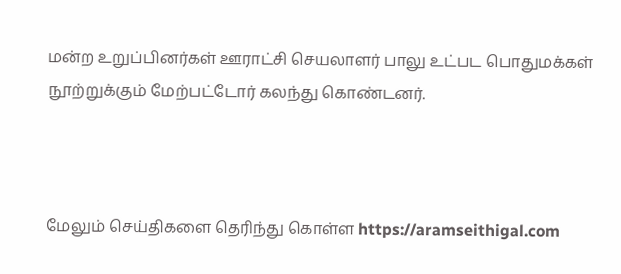மன்ற உறுப்பினர்கள் ஊராட்சி செயலாளர் பாலு உட்பட பொதுமக்கள் நூற்றுக்கும் மேற்பட்டோர் கலந்து கொண்டனர்.



மேலும் செய்திகளை தெரிந்து கொள்ள https://aramseithigal.com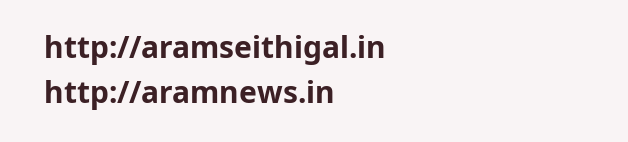http://aramseithigal.in  http://aramnews.in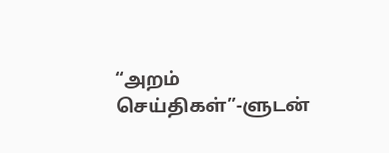“அறம் செய்திகள்”-ளுடன்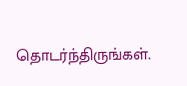தொடர்ந்திருங்கள்.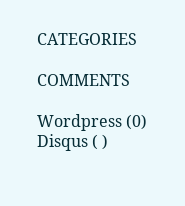CATEGORIES

COMMENTS

Wordpress (0)
Disqus ( )